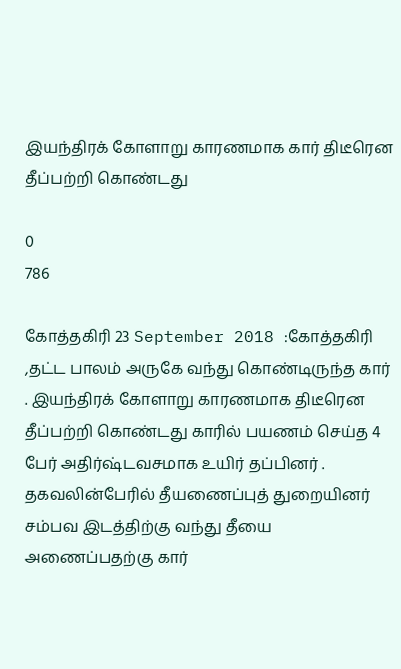இயந்திரக் கோளாறு காரணமாக கார் திடீரென தீப்பற்றி கொண்டது

0
786

கோத்தகிரி 23 September 2018 :கோத்தகிரி ,தட்ட பாலம் அருகே வந்து கொண்டிருந்த கார் . இயந்திரக் கோளாறு காரணமாக திடீரென தீப்பற்றி கொண்டது காரில் பயணம் செய்த 4 பேர் அதிர்ஷ்டவசமாக உயிர் தப்பினர் . தகவலின்பேரில் தீயணைப்புத் துறையினர் சம்பவ இடத்திற்கு வந்து தீயை அணைப்பதற்கு கார்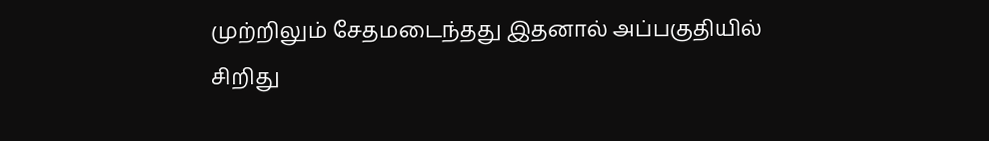முற்றிலும் சேதமடைந்தது இதனால் அப்பகுதியில் சிறிது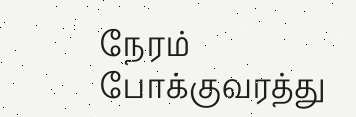நேரம் போக்குவரத்து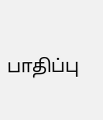பாதிப்பு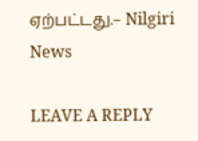ஏற்பட்டது.– Nilgiri News

LEAVE A REPLY